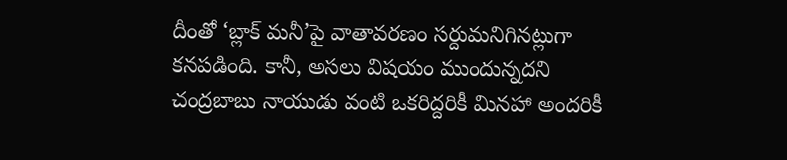దీంతో ‘బ్లాక్ మనీ’పై వాతావరణం సర్దుమనిగినట్లుగా కనపడింది. కానీ, అసలు విషయం ముందున్నదని చంద్రబాబు నాయుడు వంటి ఒకరిద్దరికీ మినహా అందరికీ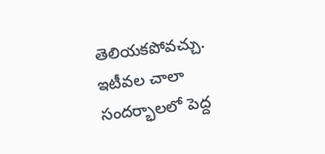తెలియకపోవచ్చు. ఇటీవల చాలా సందర్భాలలో పెద్ద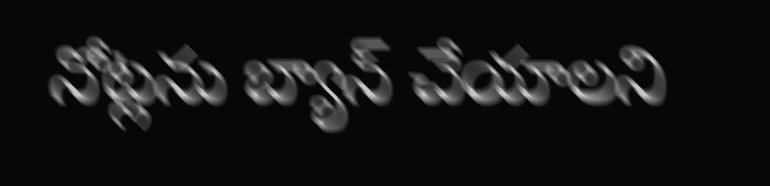నోట్లను బ్యాన్ చేయాలని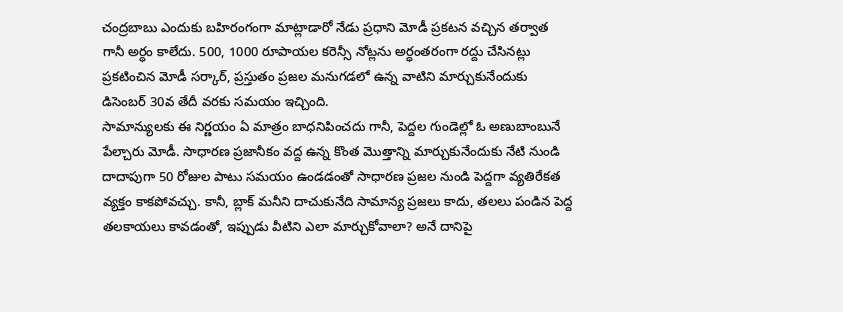చంద్రబాబు ఎందుకు బహిరంగంగా మాట్లాడారో నేడు ప్రధాని మోడీ ప్రకటన వచ్చిన తర్వాత గానీ అర్ధం కాలేదు. 500, 1000 రూపాయల కరెన్సీ నోట్లను అర్ధంతరంగా రద్దు చేసినట్లు ప్రకటించిన మోడీ సర్కార్, ప్రస్తుతం ప్రజల మనుగడలో ఉన్న వాటిని మార్చుకునేందుకు డిసెంబర్ 30వ తేదీ వరకు సమయం ఇచ్చింది.
సామాన్యులకు ఈ నిర్ణయం ఏ మాత్రం బాధనిపించదు గానీ, పెద్దల గుండెల్లో ఓ అణుబాంబునే పేల్చారు మోడీ. సాధారణ ప్రజానీకం వద్ద ఉన్న కొంత మొత్తాన్ని మార్చుకునేందుకు నేటి నుండి దాదాపుగా 50 రోజుల పాటు సమయం ఉండడంతో సాధారణ ప్రజల నుండి పెద్దగా వ్యతిరేకత వ్యక్తం కాకపోవచ్చు. కానీ, బ్లాక్ మనీని దాచుకునేది సామాన్య ప్రజలు కాదు, తలలు పండిన పెద్ద తలకాయలు కావడంతో, ఇప్పుడు వీటిని ఎలా మార్చుకోవాలా? అనే దానిపై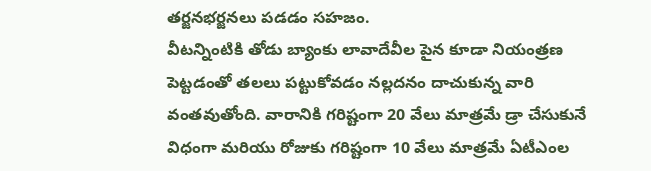తర్జనభర్జనలు పడడం సహజం.
వీటన్నింటికి తోడు బ్యాంకు లావాదేవీల పైన కూడా నియంత్రణ పెట్టడంతో తలలు పట్టుకోవడం నల్లదనం దాచుకున్న వారి వంతవుతోంది. వారానికి గరిష్టంగా 20 వేలు మాత్రమే డ్రా చేసుకునే విధంగా మరియు రోజుకు గరిష్టంగా 10 వేలు మాత్రమే ఏటీఎంల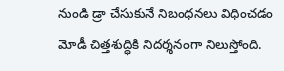నుండి డ్రా చేసుకునే నిబంధనలు విధించడం మోడీ చిత్తశుద్ధికి నిదర్శనంగా నిలుస్తోంది.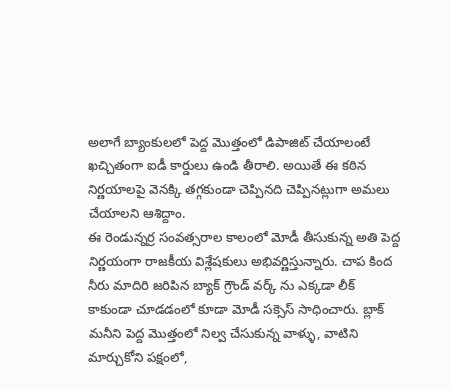అలాగే బ్యాంకులలో పెద్ద మొత్తంలో డిపాజిట్ చేయాలంటే ఖచ్చితంగా ఐడీ కార్డులు ఉండి తీరాలి. అయితే ఈ కఠిన నిర్ణయాలపై వెనక్కి తగ్గకుండా చెప్పినది చెప్పినట్లుగా అమలు చేయాలని ఆశిద్దాం.
ఈ రెండున్నర్ర సంవత్సరాల కాలంలో మోడీ తీసుకున్న అతి పెద్ద నిర్ణయంగా రాజకీయ విశ్లేషకులు అభివర్ణిస్తున్నారు. చాప కింద నీరు మాదిరి జరిపిన బ్యాక్ గ్రౌండ్ వర్క్ ను ఎక్కడా లీక్ కాకుండా చూడడంలో కూడా మోడీ సక్సెస్ సాధించారు. బ్లాక్ మనీని పెద్ద మొత్తంలో నిల్వ చేసుకున్న వాళ్ళు, వాటిని మార్చుకోని పక్షంలో,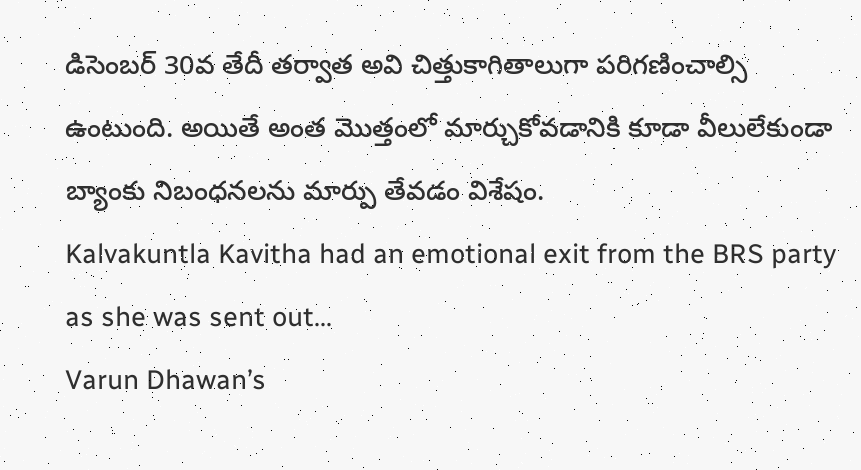డిసెంబర్ 30వ తేదీ తర్వాత అవి చిత్తుకాగితాలుగా పరిగణించాల్సి ఉంటుంది. అయితే అంత మొత్తంలో మార్చుకోవడానికి కూడా వీలులేకుండా బ్యాంకు నిబంధనలను మార్పు తేవడం విశేషం.
Kalvakuntla Kavitha had an emotional exit from the BRS party as she was sent out…
Varun Dhawan’s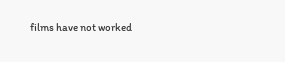films have not worked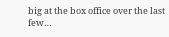big at the box office over the last few…